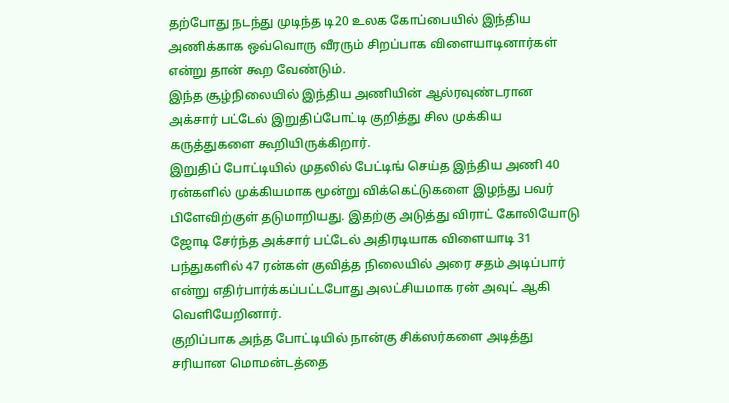தற்போது நடந்து முடிந்த டி20 உலக கோப்பையில் இந்திய அணிக்காக ஒவ்வொரு வீரரும் சிறப்பாக விளையாடினார்கள் என்று தான் கூற வேண்டும்.
இந்த சூழ்நிலையில் இந்திய அணியின் ஆல்ரவுண்டரான அக்சார் பட்டேல் இறுதிப்போட்டி குறித்து சில முக்கிய கருத்துகளை கூறியிருக்கிறார்.
இறுதிப் போட்டியில் முதலில் பேட்டிங் செய்த இந்திய அணி 40 ரன்களில் முக்கியமாக மூன்று விக்கெட்டுகளை இழந்து பவர் பிளேவிற்குள் தடுமாறியது. இதற்கு அடுத்து விராட் கோலியோடு ஜோடி சேர்ந்த அக்சார் பட்டேல் அதிரடியாக விளையாடி 31 பந்துகளில் 47 ரன்கள் குவித்த நிலையில் அரை சதம் அடிப்பார் என்று எதிர்பார்க்கப்பட்டபோது அலட்சியமாக ரன் அவுட் ஆகி வெளியேறினார்.
குறிப்பாக அந்த போட்டியில் நான்கு சிக்ஸர்களை அடித்து சரியான மொமன்டத்தை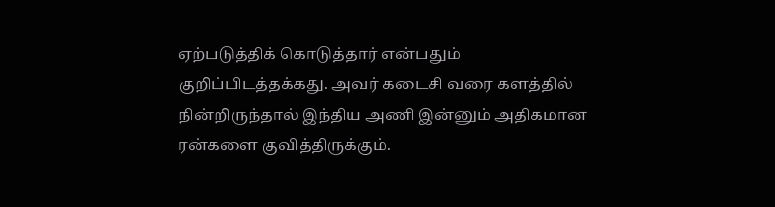ஏற்படுத்திக் கொடுத்தார் என்பதும் குறிப்பிடத்தக்கது. அவர் கடைசி வரை களத்தில் நின்றிருந்தால் இந்திய அணி இன்னும் அதிகமான ரன்களை குவித்திருக்கும்.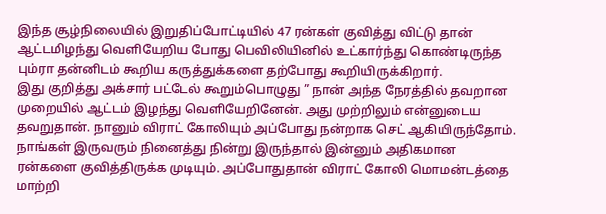இந்த சூழ்நிலையில் இறுதிப்போட்டியில் 47 ரன்கள் குவித்து விட்டு தான் ஆட்டமிழந்து வெளியேறிய போது பெவிலியினில் உட்கார்ந்து கொண்டிருந்த பும்ரா தன்னிடம் கூறிய கருத்துக்களை தற்போது கூறியிருக்கிறார்.
இது குறித்து அக்சார் பட்டேல் கூறும்பொழுது ” நான் அந்த நேரத்தில் தவறான முறையில் ஆட்டம் இழந்து வெளியேறினேன். அது முற்றிலும் என்னுடைய தவறுதான். நானும் விராட் கோலியும் அப்போது நன்றாக செட் ஆகியிருந்தோம். நாங்கள் இருவரும் நினைத்து நின்று இருந்தால் இன்னும் அதிகமான ரன்களை குவித்திருக்க முடியும். அப்போதுதான் விராட் கோலி மொமன்டத்தை மாற்றி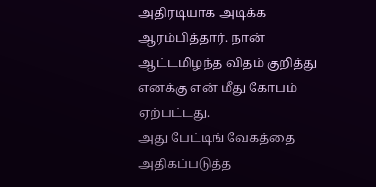அதிரடியாக அடிக்க ஆரம்பித்தார். நான் ஆட்டமிழந்த விதம் குறித்து எனக்கு என் மீது கோபம் ஏற்பட்டது.
அது பேட்டிங் வேகத்தை அதிகப்படுத்த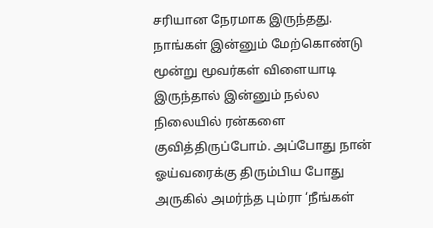சரியான நேரமாக இருந்தது. நாங்கள் இன்னும் மேற்கொண்டு மூன்று மூவர்கள் விளையாடி இருந்தால் இன்னும் நல்ல நிலையில் ரன்களை குவித்திருப்போம். அப்போது நான் ஓய்வரைக்கு திரும்பிய போது அருகில் அமர்ந்த பும்ரா ‘நீங்கள்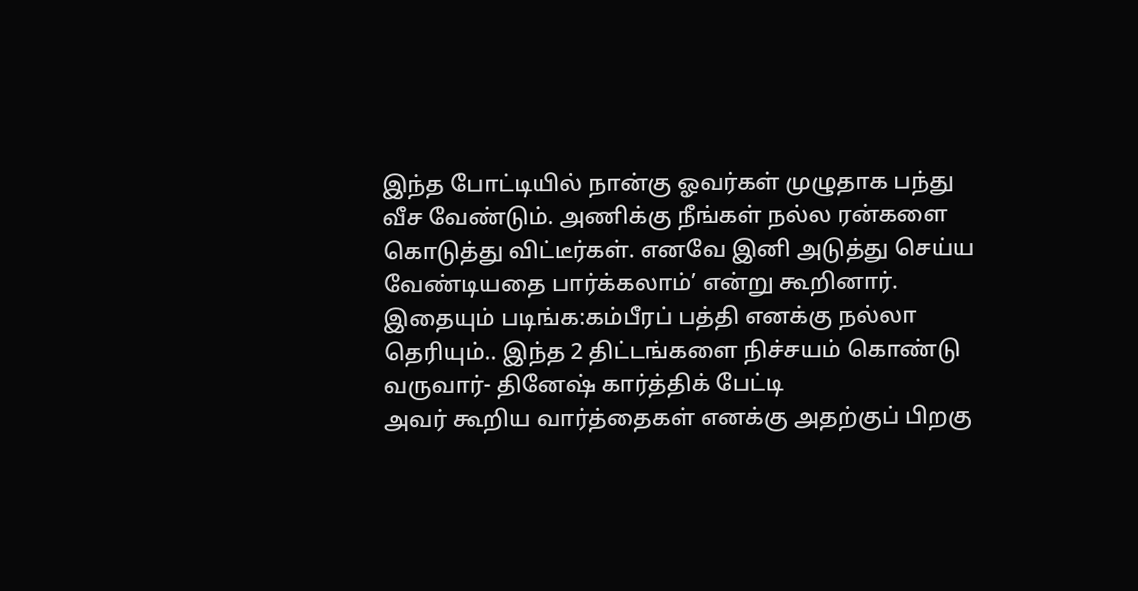இந்த போட்டியில் நான்கு ஓவர்கள் முழுதாக பந்து வீச வேண்டும். அணிக்கு நீங்கள் நல்ல ரன்களை கொடுத்து விட்டீர்கள். எனவே இனி அடுத்து செய்ய வேண்டியதை பார்க்கலாம்’ என்று கூறினார்.
இதையும் படிங்க:கம்பீரப் பத்தி எனக்கு நல்லா தெரியும்.. இந்த 2 திட்டங்களை நிச்சயம் கொண்டு வருவார்- தினேஷ் கார்த்திக் பேட்டி
அவர் கூறிய வார்த்தைகள் எனக்கு அதற்குப் பிறகு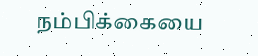நம்பிக்கையை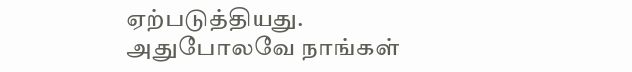ஏற்படுத்தியது. அதுபோலவே நாங்கள்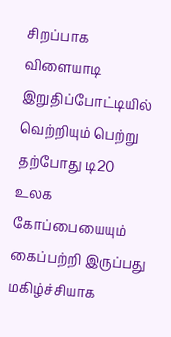சிறப்பாக விளையாடி இறுதிப்போட்டியில் வெற்றியும் பெற்று தற்போது டி20 உலக கோப்பையையும் கைப்பற்றி இருப்பது மகிழ்ச்சியாக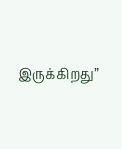இருக்கிறது”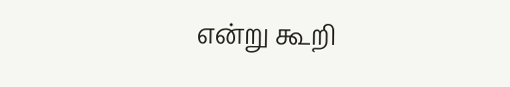என்று கூறி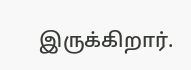இருக்கிறார்.